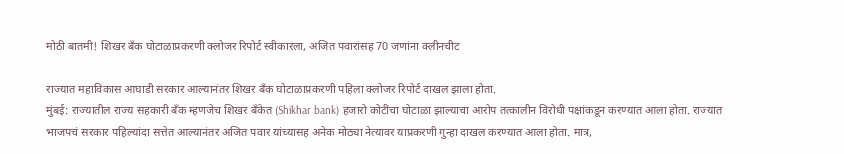मोठी बातमी! शिखर बँक घोटाळाप्रकरणी क्लोजर रिपोर्ट स्वीकारला, अजित पवारांसह 70 जणांना क्लीनचीट

राज्यात महाविकास आघाडी सरकार आल्यानंतर शिखर बँक घोटाळाप्रकरणी पहिला क्लोजर रिपोर्ट दाखल झाला होता.
मुंबई: राज्यातील राज्य सहकारी बँक म्हणजेच शिखर बँकेत (Shikhar bank) हजारो कोटींचा घोटाळा झाल्याचा आरोप तत्कालीन विरोधी पक्षांकडून करण्यात आला होता. राज्यात भाजपचं सरकार पहिल्यांदा सत्तेत आल्यानंतर अजित पवार यांच्यासह अनेक मोठ्या नेत्यावर याप्रकरणी गुन्हा दाखल करण्यात आला होता. मात्र,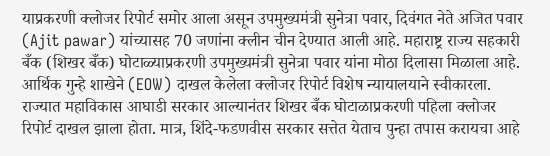याप्रकरणी क्लोजर रिपोर्ट समोर आला असून उपमुख्यमंत्री सुनेत्रा पवार, दिवंगत नेते अजित पवार (Ajit pawar) यांच्यासह 70 जणांना क्लीन चीन देण्यात आली आहे. महाराष्ट्र राज्य सहकारी बँक (शिखर बँक) घोटाळ्याप्रकरणी उपमुख्यमंत्री सुनेत्रा पवार यांना मोठा दिलासा मिळाला आहे. आर्थिक गुन्हे शाखेने (EOW) दाखल केलेला क्लोजर रिपोर्ट विशेष न्यायालयाने स्वीकारला.
राज्यात महाविकास आघाडी सरकार आल्यानंतर शिखर बँक घोटाळाप्रकरणी पहिला क्लोजर रिपोर्ट दाखल झाला होता. मात्र, शिंदे-फडणवीस सरकार सत्तेत येताच पुन्हा तपास करायचा आहे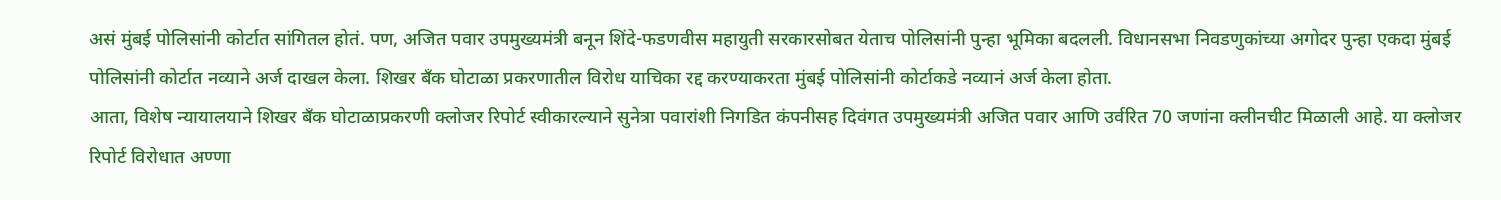असं मुंबई पोलिसांनी कोर्टात सांगितल होतं. पण, अजित पवार उपमुख्यमंत्री बनून शिंदे-फडणवीस महायुती सरकारसोबत येताच पोलिसांनी पुन्हा भूमिका बदलली. विधानसभा निवडणुकांच्या अगोदर पुन्हा एकदा मुंबई पोलिसांनी कोर्टात नव्याने अर्ज दाखल केला. शिखर बँक घोटाळा प्रकरणातील विरोध याचिका रद्द करण्याकरता मुंबई पोलिसांनी कोर्टाकडे नव्यानं अर्ज केला होता.
आता, विशेष न्यायालयाने शिखर बँक घोटाळाप्रकरणी क्लोजर रिपोर्ट स्वीकारल्याने सुनेत्रा पवारांशी निगडित कंपनीसह दिवंगत उपमुख्यमंत्री अजित पवार आणि उर्वरित 70 जणांना क्लीनचीट मिळाली आहे. या क्लोजर रिपोर्ट विरोधात अण्णा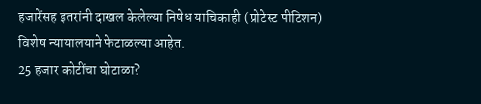हजारेंसह इतरांनी दाखल केलेल्या निषेध याचिकाही (प्रोटेस्ट पीटिशन) विशेष न्यायालयाने फेटाळल्या आहेत.
25 हजार कोटींचा घोटाळा?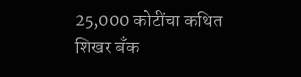25,000 कोटींचा कथित शिखर बँक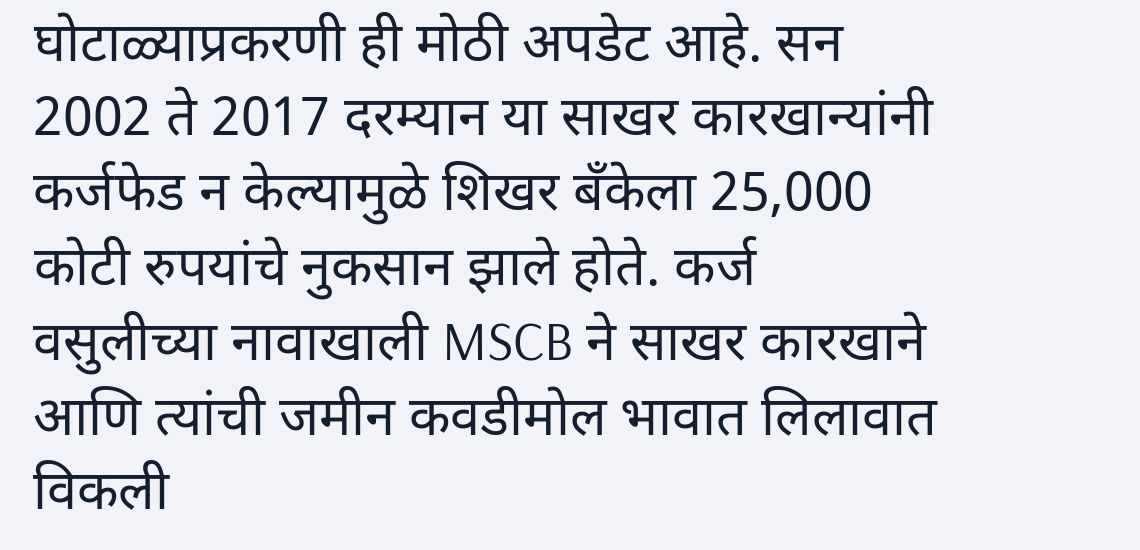घोटाळ्याप्रकरणी ही मोठी अपडेट आहे. सन 2002 ते 2017 दरम्यान या साखर कारखान्यांनी कर्जफेड न केल्यामुळे शिखर बँकेला 25,000 कोटी रुपयांचे नुकसान झाले होते. कर्ज वसुलीच्या नावाखाली MSCB ने साखर कारखाने आणि त्यांची जमीन कवडीमोल भावात लिलावात विकली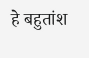हे बहुतांश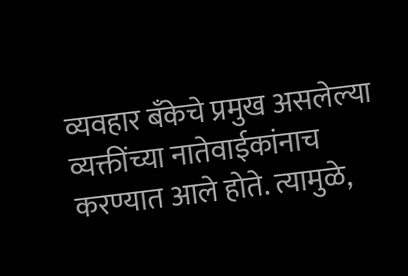व्यवहार बँकेचे प्रमुख असलेल्या व्यक्तींच्या नातेवाईकांनाच करण्यात आले होते. त्यामुळे,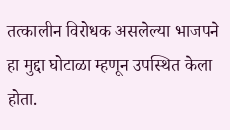तत्कालीन विरोधक असलेल्या भाजपने हा मुद्दा घोटाळा म्हणून उपस्थित केला होता.